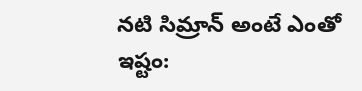నటి సిమ్రాన్ అంటే ఎంతో ఇష్టం: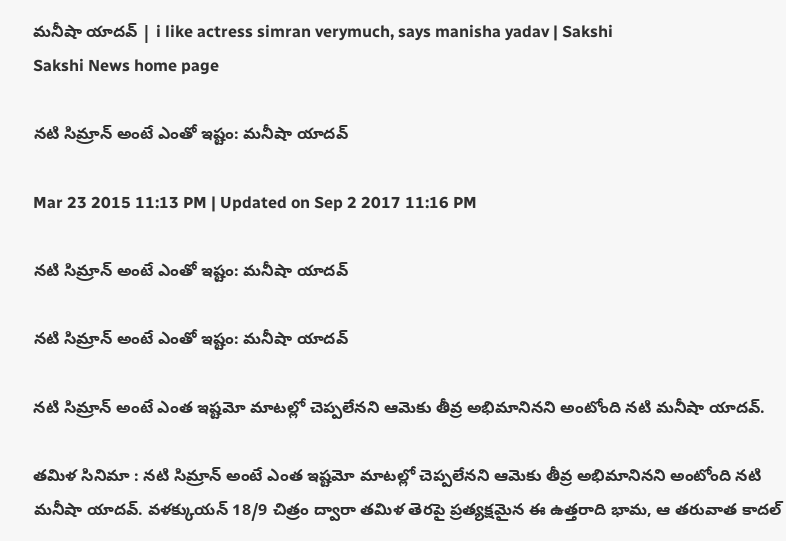మనీషా యాదవ్ | i like actress simran verymuch, says manisha yadav | Sakshi
Sakshi News home page

నటి సిమ్రాన్ అంటే ఎంతో ఇష్టం: మనీషా యాదవ్

Mar 23 2015 11:13 PM | Updated on Sep 2 2017 11:16 PM

నటి సిమ్రాన్ అంటే ఎంతో ఇష్టం: మనీషా యాదవ్

నటి సిమ్రాన్ అంటే ఎంతో ఇష్టం: మనీషా యాదవ్

నటి సిమ్రాన్ అంటే ఎంత ఇష్టమో మాటల్లో చెప్పలేనని ఆమెకు తీవ్ర అభిమానినని అంటోంది నటి మనీషా యాదవ్.

తమిళ సినిమా : నటి సిమ్రాన్ అంటే ఎంత ఇష్టమో మాటల్లో చెప్పలేనని ఆమెకు తీవ్ర అభిమానినని అంటోంది నటి మనీషా యాదవ్. వళక్కుయన్ 18/9 చిత్రం ద్వారా తమిళ తెరపై ప్రత్యక్షమైన ఈ ఉత్తరాది భామ, ఆ తరువాత కాదల్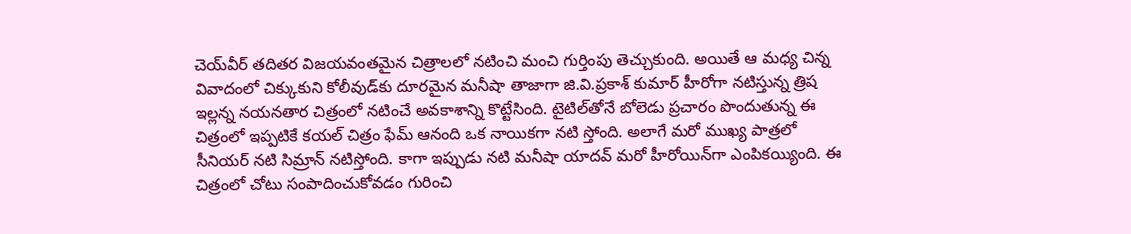చెయ్‌వీర్ తదితర విజయవంతమైన చిత్రాలలో నటించి మంచి గుర్తింపు తెచ్చుకుంది. అయితే ఆ మధ్య చిన్న వివాదంలో చిక్కుకుని కోలీవుడ్‌కు దూరమైన మనీషా తాజాగా జి.వి.ప్రకాశ్ కుమార్ హీరోగా నటిస్తున్న త్రిష ఇల్లన్న నయనతార చిత్రంలో నటించే అవకాశాన్ని కొట్టేసింది. టైటిల్‌తోనే బోలెడు ప్రచారం పొందుతున్న ఈ చిత్రంలో ఇప్పటికే కయల్ చిత్రం ఫేమ్ ఆనంది ఒక నాయికగా నటి స్తోంది. అలాగే మరో ముఖ్య పాత్రలో సీనియర్ నటి సిమ్రాన్ నటిస్తోంది. కాగా ఇప్పుడు నటి మనీషా యాదవ్ మరో హీరోయిన్‌గా ఎంపికయ్యింది. ఈ చిత్రంలో చోటు సంపాదించుకోవడం గురించి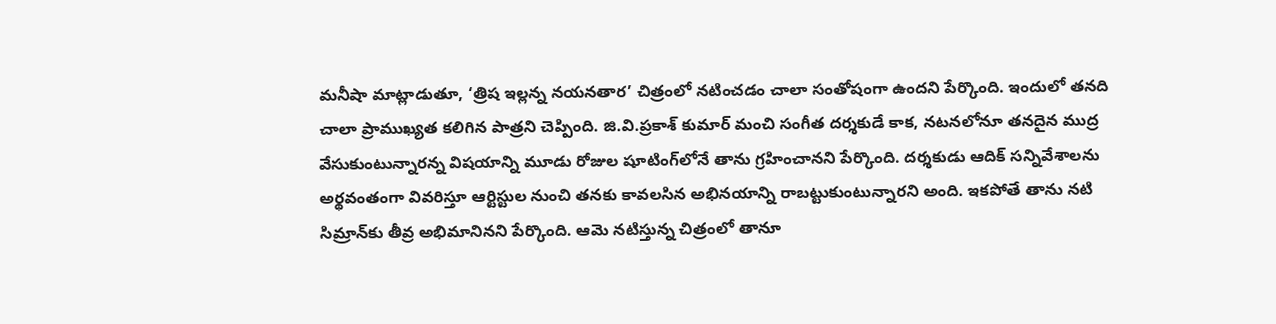మనీషా మాట్లాడుతూ, ‘త్రిష ఇల్లన్న నయనతార’ చిత్రంలో నటించడం చాలా సంతోషంగా ఉందని పేర్కొంది. ఇందులో తనది చాలా ప్రాముఖ్యత కలిగిన పాత్రని చెప్పింది. జి.వి.ప్రకాశ్ కుమార్ మంచి సంగీత దర్శకుడే కాక, నటనలోనూ తనదైన ముద్ర వేసుకుంటున్నారన్న విషయాన్ని మూడు రోజుల షూటింగ్‌లోనే తాను గ్రహించానని పేర్కొంది. దర్శకుడు ఆదిక్ సన్నివేశాలను అర్థవంతంగా వివరిస్తూ ఆర్టిస్టుల నుంచి తనకు కావలసిన అభినయాన్ని రాబట్టుకుంటున్నారని అంది. ఇకపోతే తాను నటి సిమ్రాన్‌కు తీవ్ర అభిమానినని పేర్కొంది. ఆమె నటిస్తున్న చిత్రంలో తానూ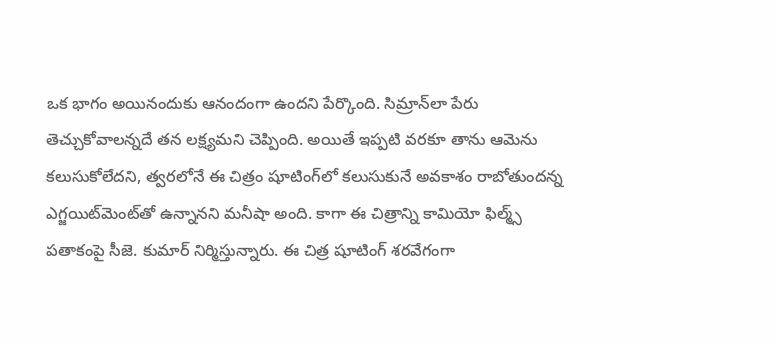ఒక భాగం అయినందుకు ఆనందంగా ఉందని పేర్కొంది. సిమ్రాన్‌లా పేరు తెచ్చుకోవాలన్నదే తన లక్ష్యమని చెప్పింది. అయితే ఇప్పటి వరకూ తాను ఆమెను కలుసుకోలేదని, త్వరలోనే ఈ చిత్రం షూటింగ్‌లో కలుసుకునే అవకాశం రాబోతుందన్న ఎగ్జయిట్‌మెంట్‌తో ఉన్నానని మనీషా అంది. కాగా ఈ చిత్రాన్ని కామియో ఫిల్మ్స్ పతాకంపై సీజె. కుమార్ నిర్మిస్తున్నారు. ఈ చిత్ర షూటింగ్ శరవేగంగా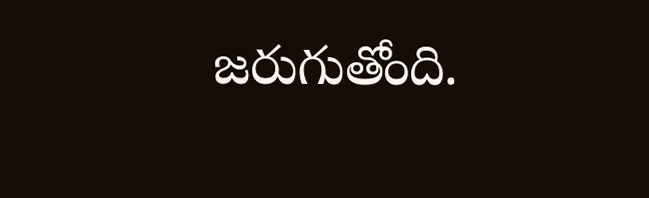జరుగుతోంది.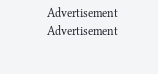Advertisement
Advertisement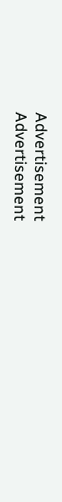Advertisement
Advertisement